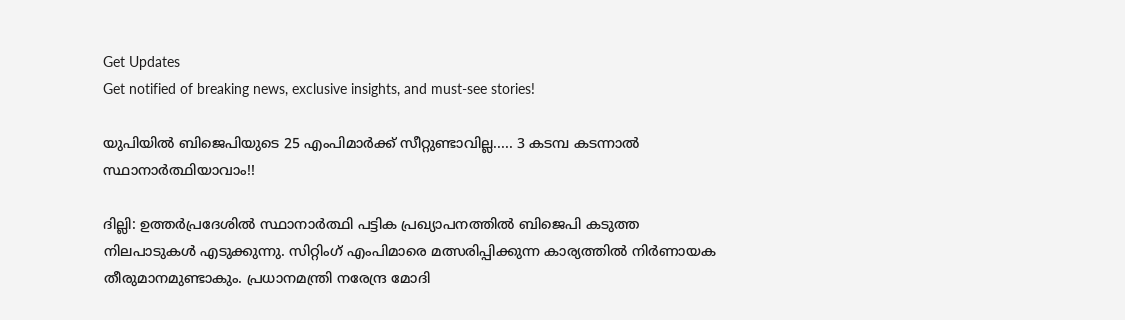Get Updates
Get notified of breaking news, exclusive insights, and must-see stories!

യുപിയില്‍ ബിജെപിയുടെ 25 എംപിമാര്‍ക്ക് സീറ്റുണ്ടാവില്ല..... 3 കടമ്പ കടന്നാല്‍ സ്ഥാനാര്‍ത്ഥിയാവാം!!

ദില്ലി: ഉത്തര്‍പ്രദേശില്‍ സ്ഥാനാര്‍ത്ഥി പട്ടിക പ്രഖ്യാപനത്തില്‍ ബിജെപി കടുത്ത നിലപാടുകള്‍ എടുക്കുന്നു. സിറ്റിംഗ് എംപിമാരെ മത്സരിപ്പിക്കുന്ന കാര്യത്തില്‍ നിര്‍ണായക തീരുമാനമുണ്ടാകും. പ്രധാനമന്ത്രി നരേന്ദ്ര മോദി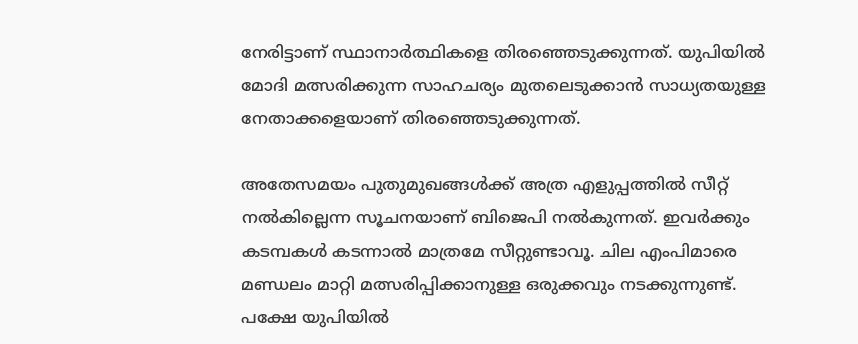നേരിട്ടാണ് സ്ഥാനാര്‍ത്ഥികളെ തിരഞ്ഞെടുക്കുന്നത്. യുപിയില്‍ മോദി മത്സരിക്കുന്ന സാഹചര്യം മുതലെടുക്കാന്‍ സാധ്യതയുള്ള നേതാക്കളെയാണ് തിരഞ്ഞെടുക്കുന്നത്.

അതേസമയം പുതുമുഖങ്ങള്‍ക്ക് അത്ര എളുപ്പത്തില്‍ സീറ്റ് നല്‍കില്ലെന്ന സൂചനയാണ് ബിജെപി നല്‍കുന്നത്. ഇവര്‍ക്കും കടമ്പകള്‍ കടന്നാല്‍ മാത്രമേ സീറ്റുണ്ടാവൂ. ചില എംപിമാരെ മണ്ഡലം മാറ്റി മത്സരിപ്പിക്കാനുള്ള ഒരുക്കവും നടക്കുന്നുണ്ട്. പക്ഷേ യുപിയില്‍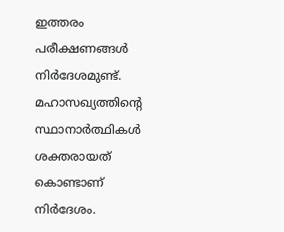ഇത്തരം പരീക്ഷണങ്ങള്‍ നിര്‍ദേശമുണ്ട്. മഹാസഖ്യത്തിന്റെ സ്ഥാനാര്‍ത്ഥികള്‍ ശക്തരായത് കൊണ്ടാണ് നിര്‍ദേശം.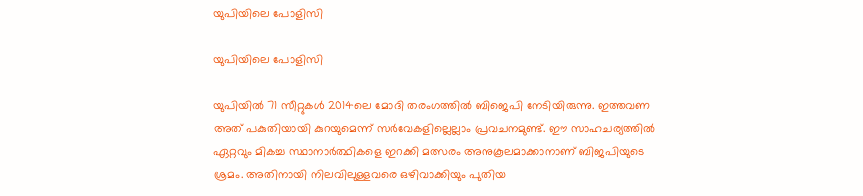യുപിയിലെ പോളിസി

യുപിയിലെ പോളിസി

യുപിയില്‍ 71 സീറ്റുകള്‍ 2014ലെ മോദി തരംഗത്തില്‍ ബിജെപി നേടിയിരുന്നു. ഇത്തവണ അത് പകുതിയായി കുറയുമെന്ന് സര്‍വേകളില്ലെല്ലാം പ്രവചനമുണ്ട്. ഈ സാഹചര്യത്തില്‍ ഏറ്റവും മികച്ച സ്ഥാനാര്‍ത്ഥികളെ ഇറക്കി മത്സരം അനുകൂലമാക്കാനാണ് ബിജപിയുടെ ശ്രമം. അതിനായി നിലവിലുള്ളവരെ ഒഴിവാക്കിയും പുതിയ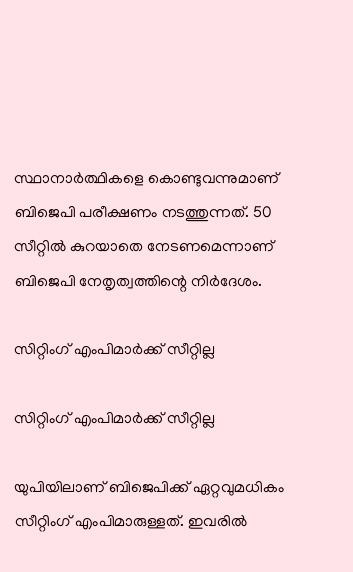സ്ഥാനാര്‍ത്ഥികളെ കൊണ്ടുവന്നുമാണ് ബിജെപി പരീക്ഷണം നടത്തുന്നത്. 50 സീറ്റില്‍ കുറയാതെ നേടണമെന്നാണ് ബിജെപി നേതൃത്വത്തിന്റെ നിര്‍ദേശം.

സിറ്റിംഗ് എംപിമാര്‍ക്ക് സീറ്റില്ല

സിറ്റിംഗ് എംപിമാര്‍ക്ക് സീറ്റില്ല

യുപിയിലാണ് ബിജെപിക്ക് ഏറ്റവുമധികം സീറ്റിംഗ് എംപിമാരുള്ളത്. ഇവരില്‍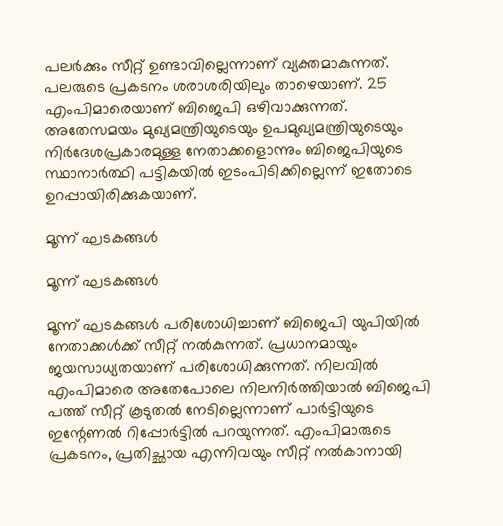പലര്‍ക്കും സീറ്റ് ഉണ്ടാവില്ലെന്നാണ് വ്യക്തമാകുന്നത്. പലരുടെ പ്രകടനം ശരാശരിയിലും താഴെയാണ്. 25 എംപിമാരെയാണ് ബിജെപി ഒഴിവാക്കുന്നത്. അതേസമയം മുഖ്യമന്ത്രിയുടെയും ഉപമുഖ്യമന്ത്രിയുടെയും നിര്‍ദേശപ്രകാരമുള്ള നേതാക്കളൊന്നും ബിജെപിയുടെ സ്ഥാനാര്‍ത്ഥി പട്ടികയില്‍ ഇടംപിടിക്കില്ലെന്ന് ഇതോടെ ഉറപ്പായിരിക്കുകയാണ്.

മൂന്ന് ഘടകങ്ങള്‍

മൂന്ന് ഘടകങ്ങള്‍

മൂന്ന് ഘടകങ്ങള്‍ പരിശോധിച്ചാണ് ബിജെപി യുപിയില്‍ നേതാക്കള്‍ക്ക് സീറ്റ് നല്‍കുന്നത്. പ്രധാനമായും ജയസാധ്യതയാണ് പരിശോധിക്കുന്നത്. നിലവില്‍ എംപിമാരെ അതേപോലെ നിലനിര്‍ത്തിയാല്‍ ബിജെപി പത്ത് സീറ്റ് കൂടുതല്‍ നേടില്ലെന്നാണ് പാര്‍ട്ടിയുടെ ഇന്റേണല്‍ റിപ്പോര്‍ട്ടില്‍ പറയുന്നത്. എംപിമാരുടെ പ്രകടനം, പ്രതിച്ഛായ എന്നിവയും സീറ്റ് നല്‍കാനായി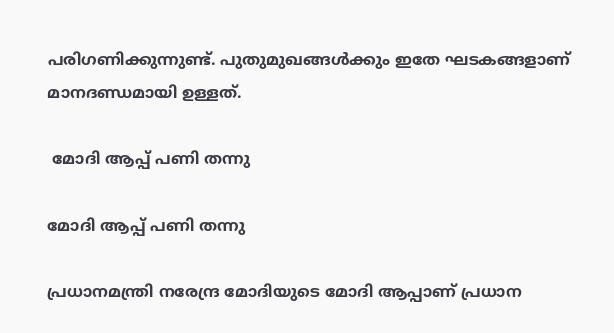പരിഗണിക്കുന്നുണ്ട്. പുതുമുഖങ്ങള്‍ക്കും ഇതേ ഘടകങ്ങളാണ് മാനദണ്ഡമായി ഉള്ളത്.

 മോദി ആപ്പ് പണി തന്നു

മോദി ആപ്പ് പണി തന്നു

പ്രധാനമന്ത്രി നരേന്ദ്ര മോദിയുടെ മോദി ആപ്പാണ് പ്രധാന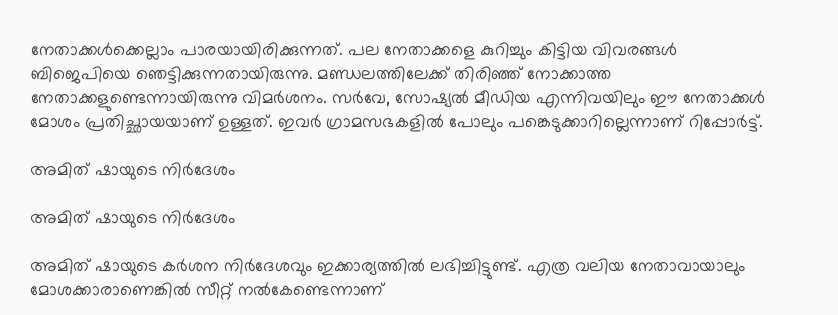നേതാക്കള്‍ക്കെല്ലാം പാരയായിരിക്കുന്നത്. പല നേതാക്കളെ കുറിച്ചും കിട്ടിയ വിവരങ്ങള്‍ ബിജെപിയെ ഞെട്ടിക്കുന്നതായിരുന്നു. മണ്ഡലത്തിലേക്ക് തിരിഞ്ഞ് നോക്കാത്ത നേതാക്കളുണ്ടെന്നായിരുന്നു വിമര്‍ശനം. സര്‍വേ, സോഷ്യല്‍ മീഡിയ എന്നിവയിലും ഈ നേതാക്കള്‍ മോശം പ്രതിച്ഛായയാണ് ഉള്ളത്. ഇവര്‍ ഗ്രാമസഭകളില്‍ പോലും പങ്കെടുക്കാറില്ലെന്നാണ് റിപ്പോര്‍ട്ട്.

അമിത് ഷായുടെ നിര്‍ദേശം

അമിത് ഷായുടെ നിര്‍ദേശം

അമിത് ഷായുടെ കര്‍ശന നിര്‍ദേശവും ഇക്കാര്യത്തില്‍ ലഭിച്ചിട്ടുണ്ട്. എത്ര വലിയ നേതാവായാലും മോശക്കാരാണെങ്കില്‍ സീറ്റ് നല്‍കേണ്ടെന്നാണ്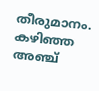തീരുമാനം. കഴിഞ്ഞ അഞ്ച്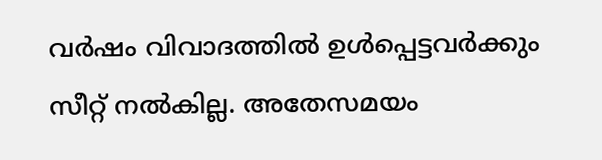വര്‍ഷം വിവാദത്തില്‍ ഉള്‍പ്പെട്ടവര്‍ക്കും സീറ്റ് നല്‍കില്ല. അതേസമയം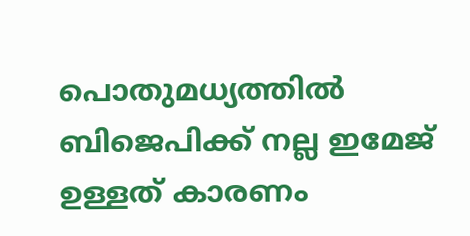പൊതുമധ്യത്തില്‍ ബിജെപിക്ക് നല്ല ഇമേജ് ഉള്ളത് കാരണം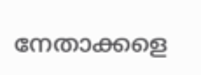നേതാക്കളെ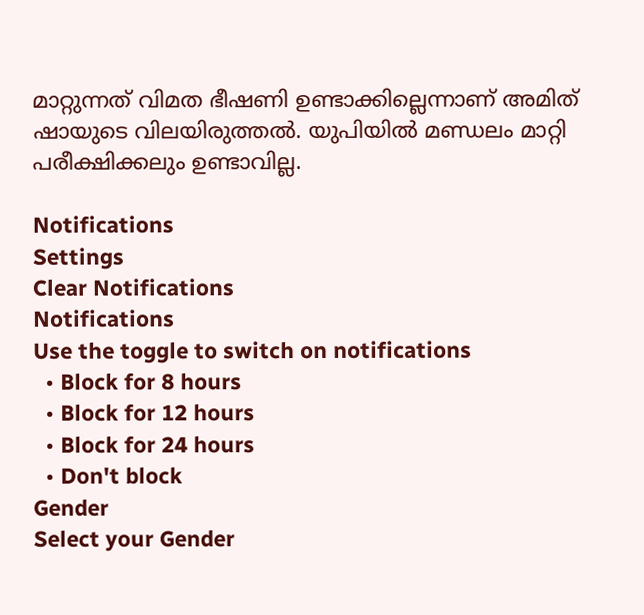മാറ്റുന്നത് വിമത ഭീഷണി ഉണ്ടാക്കില്ലെന്നാണ് അമിത് ഷായുടെ വിലയിരുത്തല്‍. യുപിയില്‍ മണ്ഡലം മാറ്റി പരീക്ഷിക്കലും ഉണ്ടാവില്ല.

Notifications
Settings
Clear Notifications
Notifications
Use the toggle to switch on notifications
  • Block for 8 hours
  • Block for 12 hours
  • Block for 24 hours
  • Don't block
Gender
Select your Gender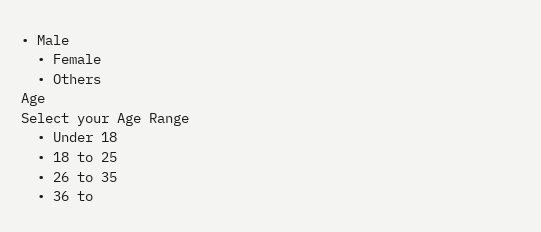• Male
  • Female
  • Others
Age
Select your Age Range
  • Under 18
  • 18 to 25
  • 26 to 35
  • 36 to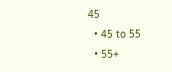45
  • 45 to 55
  • 55+